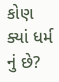કોણ ક્યાં ધર્મ નું છે?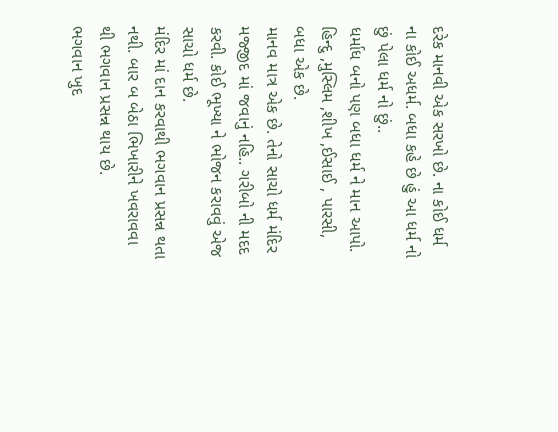દરેક માનવી એક સરખો છે. ના કોઈ ધર્મ ના કોઈ અધર્મ. બધા કહે છે હું આ ધર્મ નો છું પેલા ધર્મ નો છું..
ધર્માધ બનો પણ બધા ધર્મ ને માન આપો.
હિન્દુ ,મુસ્લિમ ,શીખ ,ઈસાઈ , પારસી, બધા એક છે.
માનવ માત્ર એક છે. તેનો સાચો ધર્મ મંદિર મજ્જીદ માં જવાનું નહિ.. ગરીબો ની મદદ કરવી. કોઈ ભૂખ્યા ને ભોજન કરાવવું એજ સાચો ધર્મ છે.
મંદિર માં દાન કરવાથી ભગવાન પ્રસન્ન થતા નથી. બાર બ બેઠા ભિખારીને ખવરાવવા થી ભગવાન પ્રસન્ન થાય છે.
ભગવાન ખુદ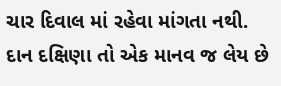ચાર દિવાલ માં રહેવા માંગતા નથી. દાન દક્ષિણા તો એક માનવ જ લેય છે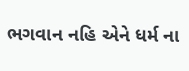ભગવાન નહિ એને ધર્મ ના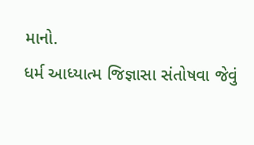માનો.
ધર્મ આધ્યાત્મ જિજ્ઞાસા સંતોષવા જેવું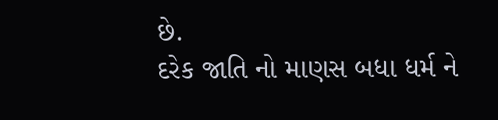છે.
દરેક જાતિ નો માણસ બધા ધર્મ ને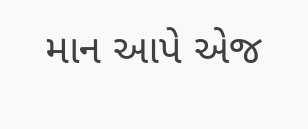માન આપે એજ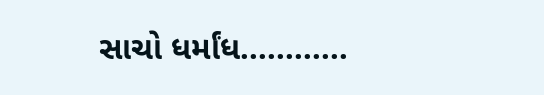સાચો ધર્માંધ............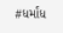#ધર્માંધ